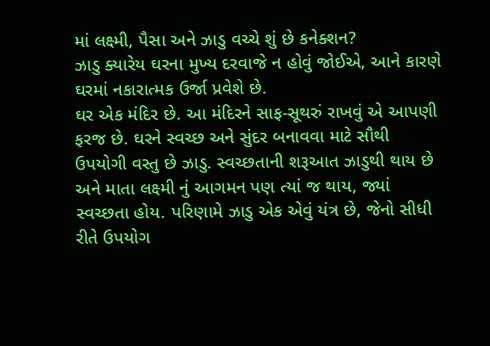માં લક્ષ્મી, પૈસા અને ઝાડુ વચ્ચે શું છે કનેક્શન?
ઝાડુ ક્યારેય ઘરના મુખ્ય દરવાજે ન હોવું જોઈએ, આને કારણે ઘરમાં નકારાત્મક ઉર્જા પ્રવેશે છે.
ઘર એક મંદિર છે. આ મંદિરને સાફ-સૂથરું રાખવું એ આપણી ફરજ છે. ઘરને સ્વચ્છ અને સુંદર બનાવવા માટે સૌથી ઉપયોગી વસ્તુ છે ઝાડુ. સ્વચ્છતાની શરૂઆત ઝાડુથી થાય છે અને માતા લક્ષ્મી નું આગમન પણ ત્યાં જ થાય, જ્યાં સ્વચ્છતા હોય. પરિણામે ઝાડુ એક એવું યંત્ર છે, જેનો સીધી રીતે ઉપયોગ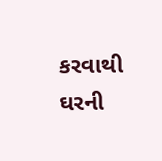કરવાથી ઘરની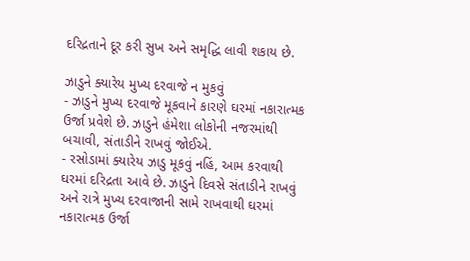દરિદ્રતાને દૂર કરી સુખ અને સમૃદ્ધિ લાવી શકાય છે.

ઝાડુને ક્યારેય મુખ્ય દરવાજે ન મુકવું
- ઝાડુને મુખ્ય દરવાજે મૂકવાને કારણે ઘરમાં નકારાત્મક ઉર્જા પ્રવેશે છે. ઝાડુને હંમેશા લોકોની નજરમાંથી બચાવી, સંતાડીને રાખવું જોઈએ.
- રસોડામાં ક્યારેય ઝાડુ મૂકવું નહિં, આમ કરવાથી ઘરમાં દરિદ્રતા આવે છે. ઝાડુને દિવસે સંતાડીને રાખવું અને રાત્રે મુખ્ય દરવાજાની સામે રાખવાથી ઘરમાં નકારાત્મક ઉર્જા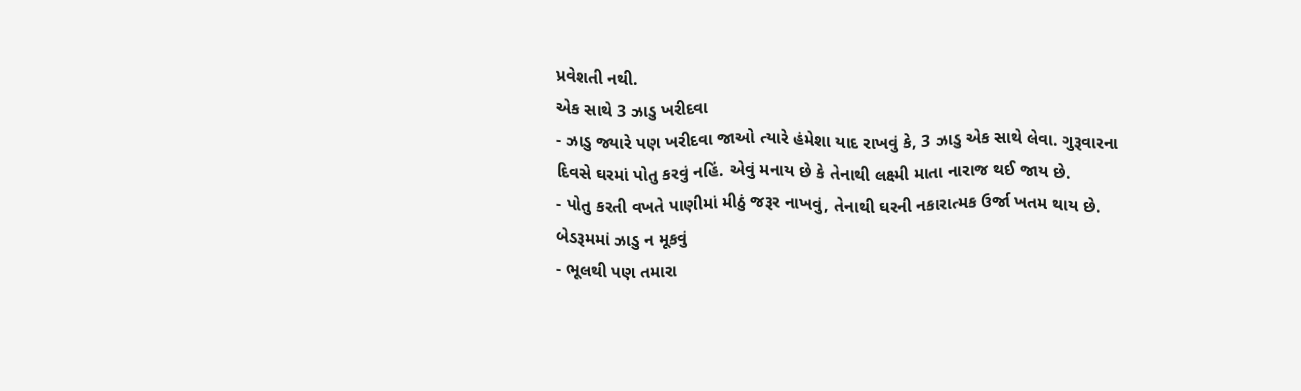પ્રવેશતી નથી.
એક સાથે 3 ઝાડુ ખરીદવા
- ઝાડુ જ્યારે પણ ખરીદવા જાઓ ત્યારે હંમેશા યાદ રાખવું કે, 3 ઝાડુ એક સાથે લેવા. ગુરૂવારના દિવસે ઘરમાં પોતુ કરવું નહિં. એવું મનાય છે કે તેનાથી લક્ષ્મી માતા નારાજ થઈ જાય છે.
- પોતુ કરતી વખતે પાણીમાં મીઠું જરૂર નાખવું, તેનાથી ઘરની નકારાત્મક ઉર્જા ખતમ થાય છે.
બેડરૂમમાં ઝાડુ ન મૂકવું
- ભૂલથી પણ તમારા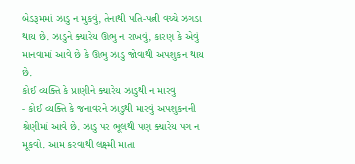બેડરૂમમાં ઝાડુ ન મુકવું, તેનાથી પતિ-પત્ની વચ્ચે ઝગડા થાય છે. ઝાડુને ક્યારેય ઊભુ ન રાખવું, કારણ કે એવું માનવામાં આવે છે કે ઊભુ ઝાડુ જોવાથી અપશુકન થાય છે.
કોઈ વ્યક્તિ કે પ્રાણીને ક્યારેય ઝાડુથી ન મારવુ
- કોઈ વ્યક્તિ કે જનાવરને ઝાડુથી મારવું અપશુકનની શ્રેણીમાં આવે છે. ઝાડુ પર ભૂલથી પણ ક્યારેય પગ ન મૂકવો. આમ કરવાથી લક્ષ્મી માતા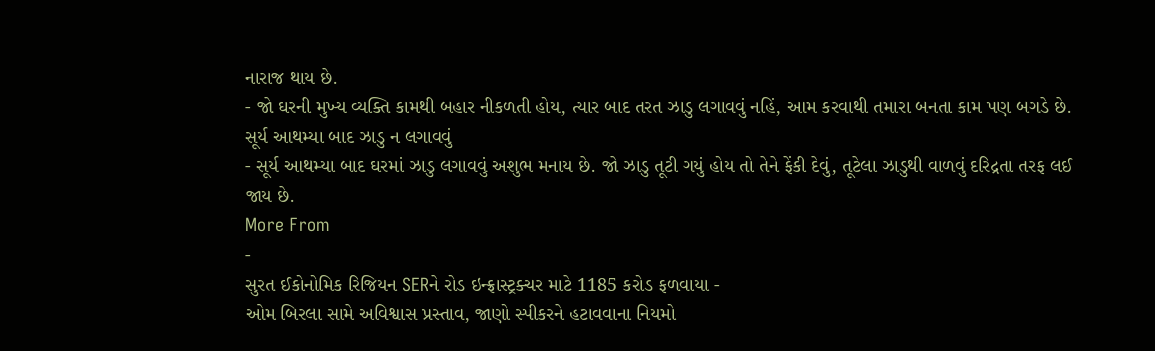નારાજ થાય છે.
- જો ઘરની મુખ્ય વ્યક્તિ કામથી બહાર નીકળતી હોય, ત્યાર બાદ તરત ઝાડુ લગાવવું નહિં, આમ કરવાથી તમારા બનતા કામ પણ બગડે છે.
સૂર્ય આથમ્યા બાદ ઝાડુ ન લગાવવું
- સૂર્ય આથમ્યા બાદ ઘરમાં ઝાડુ લગાવવું અશુભ મનાય છે. જો ઝાડુ તૂટી ગયું હોય તો તેને ફેંકી દેવું, તૂટેલા ઝાડુથી વાળવું દરિદ્રતા તરફ લઈ જાય છે.
More From
-
સુરત ઈકોનોમિક રિજિયન SERને રોડ ઇન્ફ્રાસ્ટ્રક્ચર માટે 1185 કરોડ ફળવાયા -
ઓમ બિરલા સામે અવિશ્વાસ પ્રસ્તાવ, જાણો સ્પીકરને હટાવવાના નિયમો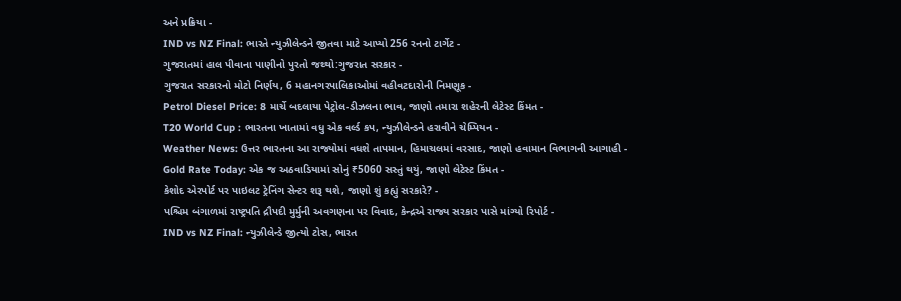અને પ્રક્રિયા -
IND vs NZ Final: ભારતે ન્યુઝીલેન્ડને જીતવા માટે આપ્યો 256 રનનો ટાર્ગેટ -
ગુજરાતમાં હાલ પીવાના પાણીનો પુરતો જથ્થો:ગુજરાત સરકાર -
ગુજરાત સરકારનો મોટો નિર્ણય, 6 મહાનગરપાલિકાઓમાં વહીવટદારોની નિમણૂક -
Petrol Diesel Price: 8 માર્ચે બદલાયા પેટ્રોલ-ડીઝલના ભાવ, જાણો તમારા શહેરની લેટેસ્ટ કિંમત -
T20 World Cup : ભારતના ખાતામાં વધુ એક વર્લ્ડ કપ, ન્યુઝીલેન્ડને હરાવીને ચેમ્પિયન -
Weather News: ઉત્તર ભારતના આ રાજ્યોમાં વધશે તાપમાન, હિમાચલમાં વરસાદ, જાણો હવામાન વિભાગની આગાહી -
Gold Rate Today: એક જ અઠવાડિયામાં સોનું ₹5060 સસ્તું થયું, જાણો લેટેસ્ટ કિંમત -
કેશોદ એરપોર્ટ પર પાઇલટ ટ્રેનિંગ સેન્ટર શરૂ થશે, જાણો શું કહ્યું સરકારે? -
પશ્ચિમ બંગાળમાં રાષ્ટ્રપતિ દ્રૌપદી મુર્મુની અવગણના પર વિવાદ, કેન્દ્રએ રાજ્ય સરકાર પાસે માંગ્યો રિપોર્ટ -
IND vs NZ Final: ન્યુઝીલેન્ડે જીત્યો ટોસ, ભારત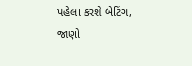પહેલા કરશે બેટિંગ, જાણો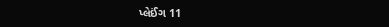પ્લેઈંગ 11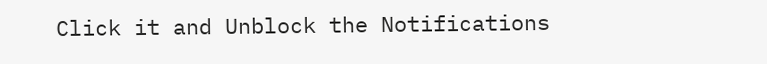Click it and Unblock the Notifications